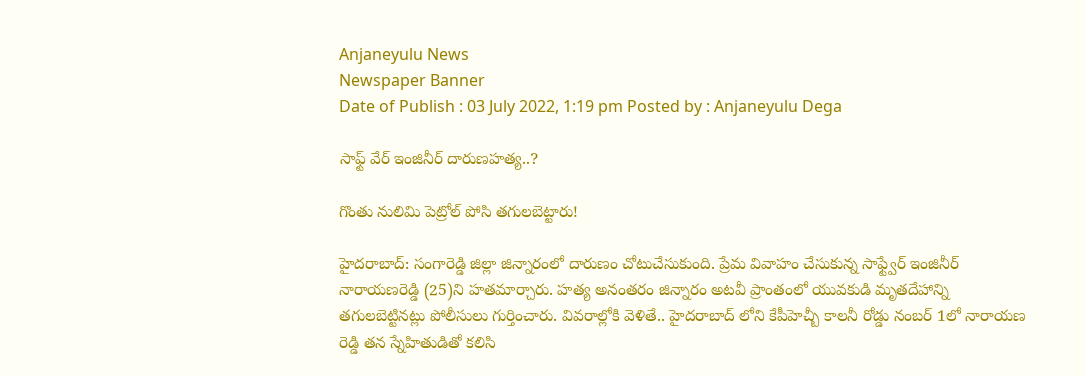Anjaneyulu News
Newspaper Banner
Date of Publish : 03 July 2022, 1:19 pm Posted by : Anjaneyulu Dega

సాఫ్ట్ వేర్ ఇంజినీర్ దారుణహత్య..?

గొంతు నులిమి పెట్రోల్ పోసి తగులబెట్టారు!

హైదరాబాద్: సంగారెడ్డి జిల్లా జిన్నారంలో దారుణం చోటుచేసుకుంది. ప్రేమ వివాహం చేసుకున్న సాఫ్ట్వేర్ ఇంజినీర్ నారాయణరెడ్డి (25)ని హతమార్చారు. హత్య అనంతరం జిన్నారం అటవీ ప్రాంతంలో యువకుడి మృతదేహాన్ని తగులబెట్టినట్లు పోలీసులు గుర్తించారు. వివరాల్లోకి వెళితే.. హైదరాబాద్ లోని కేపీహెచ్బీ కాలనీ రోడ్డు నంబర్ 1లో నారాయణ రెడ్డి తన స్నేహితుడితో కలిసి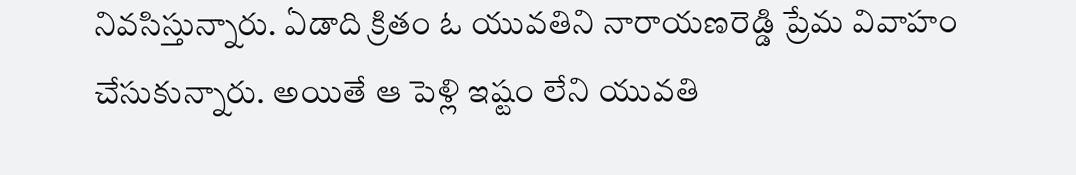నివసిస్తున్నారు. ఏడాది క్రితం ఓ యువతిని నారాయణరెడ్డి ప్రేమ వివాహం చేసుకున్నారు. అయితే ఆ పెళ్లి ఇష్టం లేని యువతి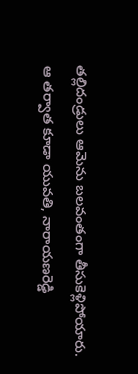తల్లిదండ్రులు ఆమెను బలవంతంగా తీసుకెళ్లిపోయారు. ఆ తర్వాత కూడా యువతి, నారాయణరెడ్డి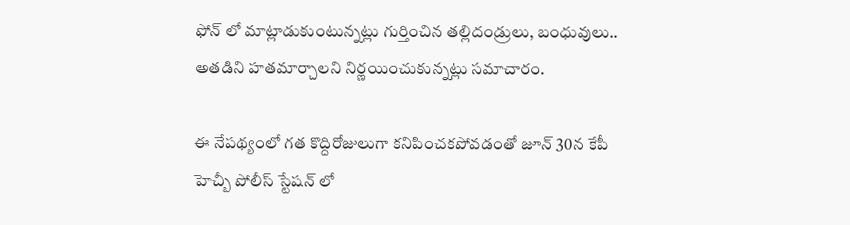ఫోన్ లో మాట్లాడుకుంటున్నట్లు గుర్తించిన తల్లిదండ్రులు, బంధువులు.. అతడిని హతమార్చాలని నిర్ణయించుకున్నట్లు సమాచారం.

ఈ నేపథ్యంలో గత కొద్దిరోజులుగా కనిపించకపోవడంతో జూన్ 30న కేపీ హెచ్బీ పోలీస్ స్టేషన్ లో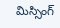మిస్సింగ్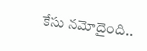కేసు నమోదైంది..